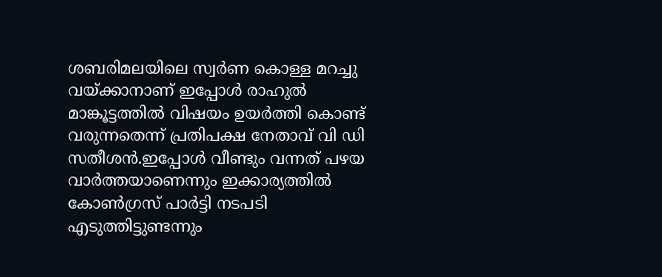ശബരിമലയിലെ സ്വർണ കൊള്ള മറച്ചു വയ്ക്കാനാണ് ഇപ്പോൾ രാഹുൽ മാങ്കൂട്ടത്തിൽ വിഷയം ഉയർത്തി കൊണ്ട് വരുന്നതെന്ന് പ്രതിപക്ഷ നേതാവ് വി ഡി സതീശൻ.ഇപ്പോൾ വീണ്ടും വന്നത് പഴയ വാർത്തയാണെന്നും ഇക്കാര്യത്തിൽ കോൺഗ്രസ് പാർട്ടി നടപടി എടുത്തിട്ടുണ്ടന്നും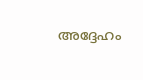അദ്ദേഹം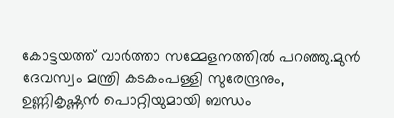കോട്ടയത്ത് വാർത്താ സമ്മേളനത്തിൽ പറഞ്ഞു.മുൻ ദേവസ്വം മന്ത്രി കടകംപള്ളി സുരേന്ദ്രനും, ഉണ്ണികൃഷ്ണൻ പൊറ്റിയുമായി ബന്ധം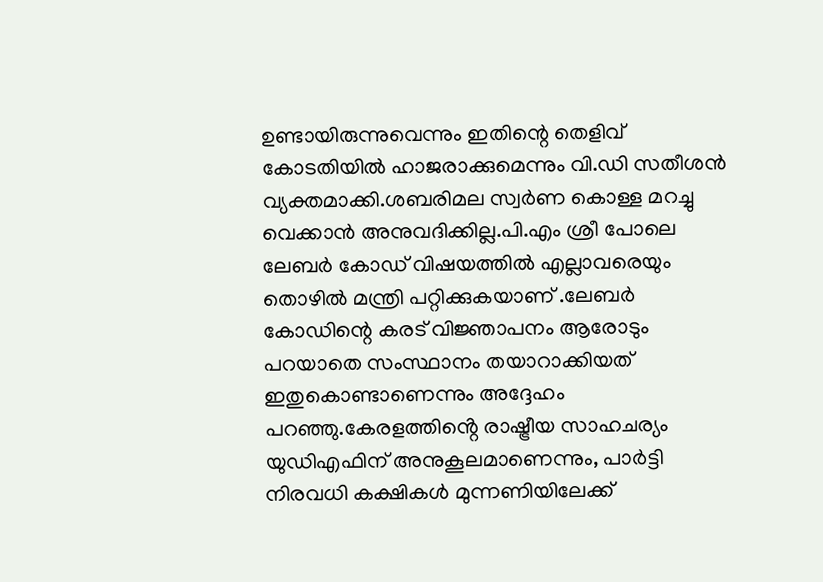ഉണ്ടായിരുന്നുവെന്നും ഇതിന്റെ തെളിവ് കോടതിയിൽ ഹാജരാക്കുമെന്നും വി.ഡി സതീശൻ വ്യക്തമാക്കി.ശബരിമല സ്വർണ കൊള്ള മറച്ചു വെക്കാൻ അനുവദിക്കില്ല.പി.എം ശ്രീ പോലെ ലേബർ കോഡ് വിഷയത്തിൽ എല്ലാവരെയും തൊഴിൽ മന്ത്രി പറ്റിക്കുകയാണ് .ലേബർ കോഡിന്റെ കരട് വിജ്ഞാപനം ആരോടും പറയാതെ സംസ്ഥാനം തയാറാക്കിയത് ഇതുകൊണ്ടാണെന്നും അദ്ദേഹം പറഞ്ഞു.കേരളത്തിൻ്റെ രാഷ്ട്രീയ സാഹചര്യം യുഡിഎഫിന് അനുകൂലമാണെന്നും, പാർട്ടി നിരവധി കക്ഷികൾ മുന്നണിയിലേക്ക്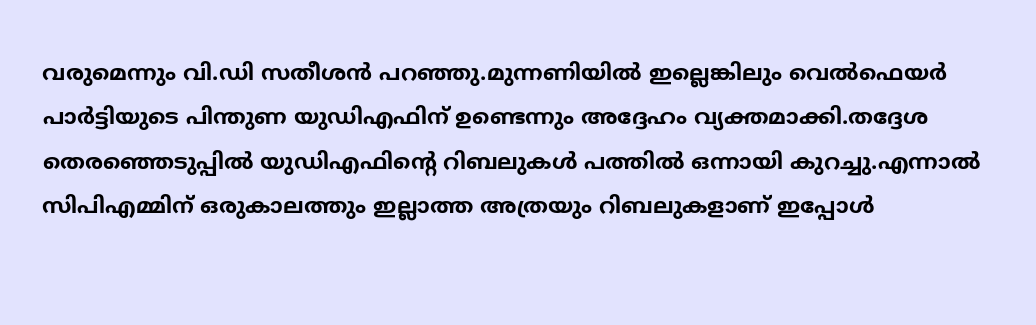വരുമെന്നും വി.ഡി സതീശൻ പറഞ്ഞു.മുന്നണിയിൽ ഇല്ലെങ്കിലും വെൽഫെയർ പാർട്ടിയുടെ പിന്തുണ യുഡിഎഫിന് ഉണ്ടെന്നും അദ്ദേഹം വ്യക്തമാക്കി.തദ്ദേശ തെരഞ്ഞെടുപ്പിൽ യുഡിഎഫിൻ്റെ റിബലുകൾ പത്തിൽ ഒന്നായി കുറച്ചു.എന്നാൽ സിപിഎമ്മിന് ഒരുകാലത്തും ഇല്ലാത്ത അത്രയും റിബലുകളാണ് ഇപ്പോൾ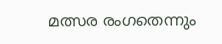മത്സര രംഗതെന്നും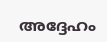അദ്ദേഹം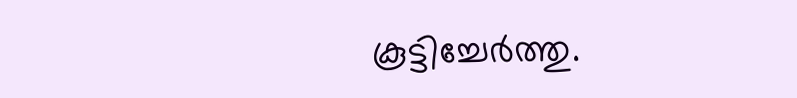കൂട്ടിച്ചേർത്തു.